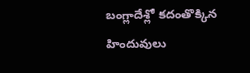బంగ్లాదేశ్లో కదంతొక్కిన హిందువులు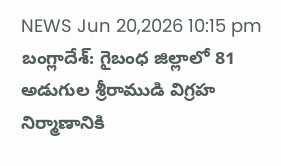NEWS Jun 20,2026 10:15 pm
బంగ్లాదేశ్: గైబంధ జిల్లాలో 81 అడుగుల శ్రీరాముడి విగ్రహ నిర్మాణానికి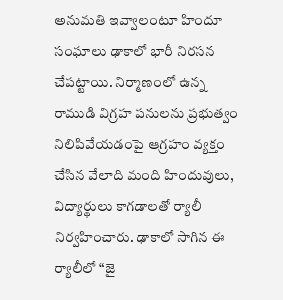అనుమతి ఇవ్వాలంటూ హిందూ సంఘాలు ఢాకాలో భారీ నిరసన చేపట్టాయి. నిర్మాణంలో ఉన్న రాముడి విగ్రహ పనులను ప్రభుత్వం నిలిపివేయడంపై ఆగ్రహం వ్యక్తం చేసిన వేలాది మంది హిందువులు, విద్యార్థులు కాగడాలతో ర్యాలీ నిర్వహించారు. ఢాకాలో సాగిన ఈ ర్యాలీలో “జై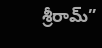శ్రీరామ్”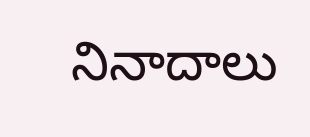నినాదాలు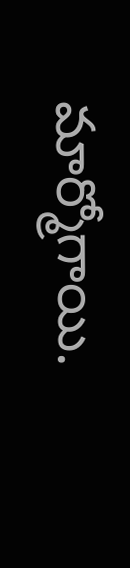మార్మోగాయి.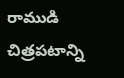రాముడి చిత్రపటాన్ని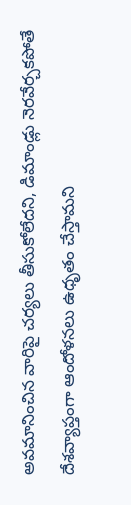అవమానించిన వారిపై చర్యలు తీసుకోలేదని, డిమాండ్లు నెరవేర్చకపోతే దేశవ్యాప్తంగా ఆందోళనలు ఉధృతం చేస్తామని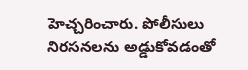హెచ్చరించారు. పోలీసులు నిరసనలను అడ్డుకోవడంతో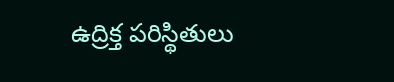ఉద్రిక్త పరిస్థితులు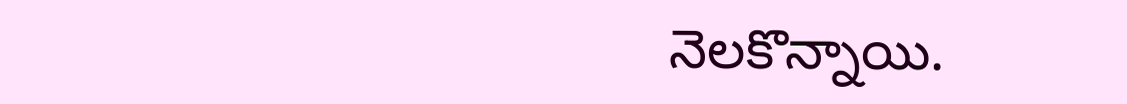నెలకొన్నాయి.